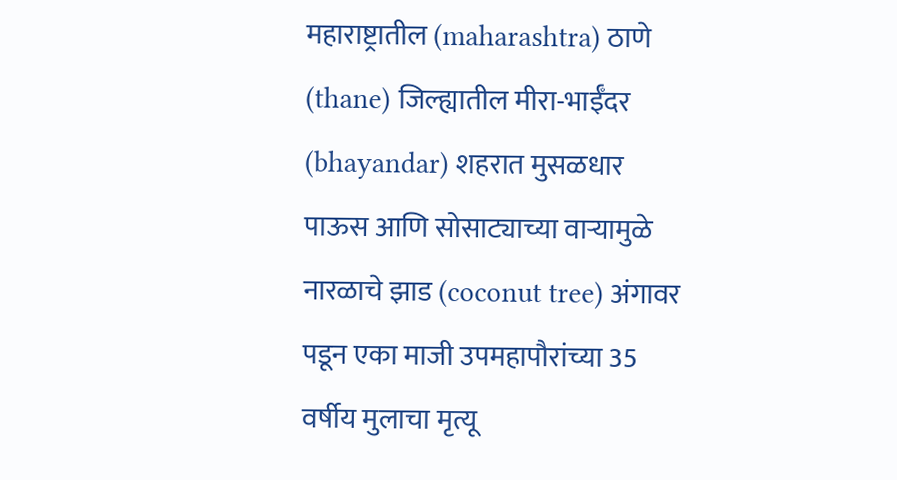महाराष्ट्रातील (maharashtra) ठाणे (thane) जिल्ह्यातील मीरा-भाईँदर (bhayandar) शहरात मुसळधार पाऊस आणि सोसाट्याच्या वाऱ्यामुळे नारळाचे झाड (coconut tree) अंगावर पडून एका माजी उपमहापौरांच्या 35 वर्षीय मुलाचा मृत्यू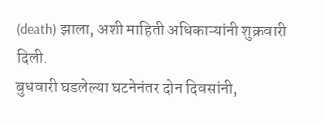(death) झाला, अशी माहिती अधिकाऱ्यांनी शुक्रवारी दिली.
बुधवारी घडलेल्या घटनेनंतर दोन दिवसांनी,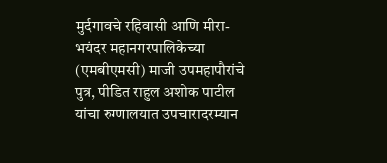मुर्दगावचे रहिवासी आणि मीरा-भयंदर महानगरपालिकेच्या (एमबीएमसी) माजी उपमहापौरांचे पुत्र, पीडित राहुल अशोक पाटील यांचा रुग्णालयात उपचारादरम्यान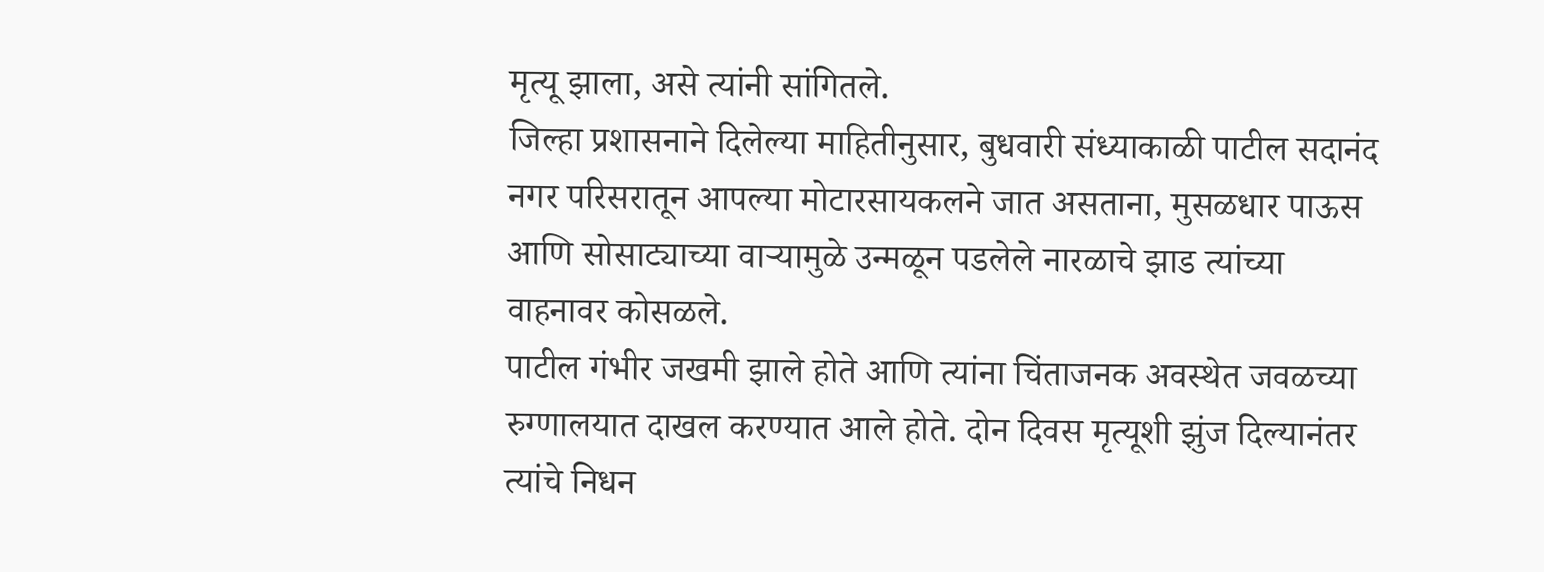मृत्यू झाला, असे त्यांनी सांगितले.
जिल्हा प्रशासनाने दिलेल्या माहितीनुसार, बुधवारी संध्याकाळी पाटील सदानंद नगर परिसरातून आपल्या मोटारसायकलने जात असताना, मुसळधार पाऊस आणि सोसाट्याच्या वाऱ्यामुळे उन्मळून पडलेले नारळाचे झाड त्यांच्या वाहनावर कोसळले.
पाटील गंभीर जखमी झाले होते आणि त्यांना चिंताजनक अवस्थेत जवळच्या रुग्णालयात दाखल करण्यात आले होते. दोन दिवस मृत्यूशी झुंज दिल्यानंतर त्यांचे निधन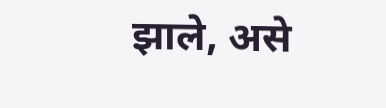झाले, असे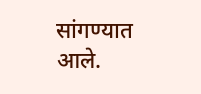सांगण्यात आले.